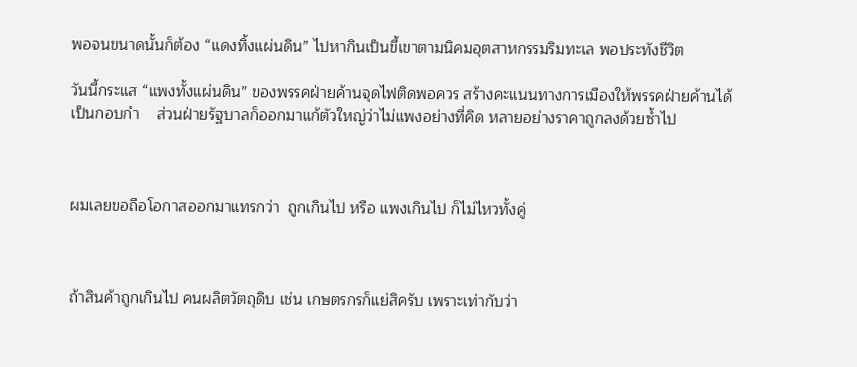พอจนขนาดนั้นก็ต้อง “แดงทิ้งแผ่นดิน” ไปหากินเป็นขี้เขาตามนิคมอุตสาหกรรมริมทะเล พอประทังชีวิต

วันนี้กระแส “แพงทั้งแผ่นดิน” ของพรรคฝ่ายค้านจุดไฟติดพอควร สร้างคะแนนทางการเมืองให้พรรคฝ่ายค้านได้เป็นกอบกำ    ส่วนฝ่ายรัฐบาลก็ออกมาแก้ตัวใหญ่ว่าไม่แพงอย่างที่คิด หลายอย่างราคาถูกลงด้วยซ้ำไป



ผมเลยขอถือโอกาสออกมาแทรกว่า  ถูกเกินไป หรือ แพงเกินไป ก็ไม่ไหวทั้งคู่



ถ้าสินค้าถูกเกินไป คนผลิตวัตถุดิบ เช่น เกษตรกรก็แย่สิครับ เพราะเท่ากับว่า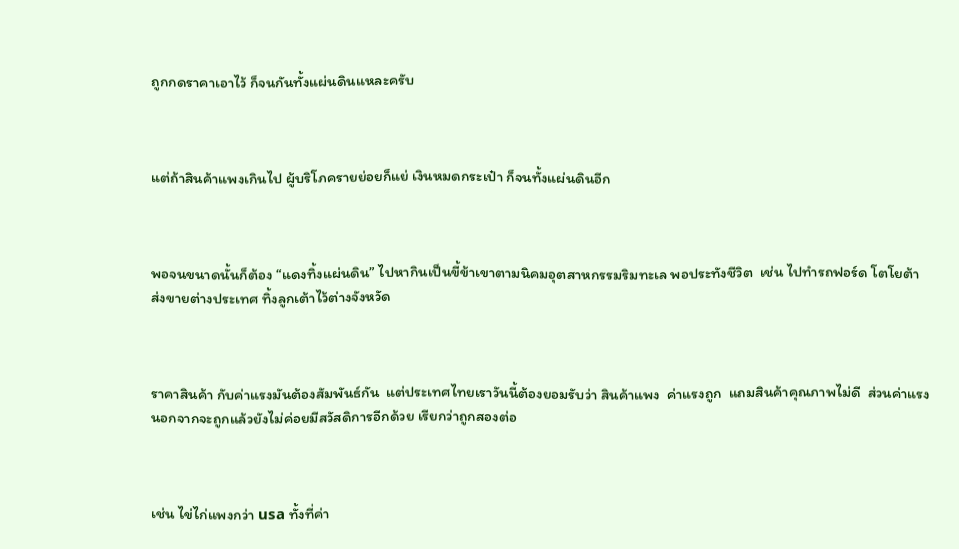ถูกกดราคาเอาไว้ ก็จนกันทั้งแผ่นดินแหละครับ



แต่ถ้าสินค้าแพงเกินไป ผู้บริโภครายย่อยก็แย่ เงินหมดกระเป๋า ก็จนทั้งแผ่นดินอีก



พอจนขนาดนั้นก็ต้อง “แดงทิ้งแผ่นดิน” ไปหากินเป็นขี้ข้าเขาตามนิคมอุตสาหกรรมริมทะเล พอประทังชีวิต  เช่น ไปทำรถฟอร์ด โตโยต้า ส่งขายต่างประเทศ ทิ้งลูกเต้าไว้ต่างจังหวัด



ราคาสินค้า กับค่าแรงมันต้องสัมพันธ์กัน  แต่ประเทศไทยเราวันนี้ต้องยอมรับว่า สินค้าแพง  ค่าแรงถูก  แถมสินค้าคุณภาพไม่ดี  ส่วนค่าแรงนอกจากจะถูกแล้วยังไม่ค่อยมีสวัสดิการอีกด้วย เรียกว่าถูกสองต่อ



เช่น ไข่ไก่แพงกว่า usa ทั้งที่ค่า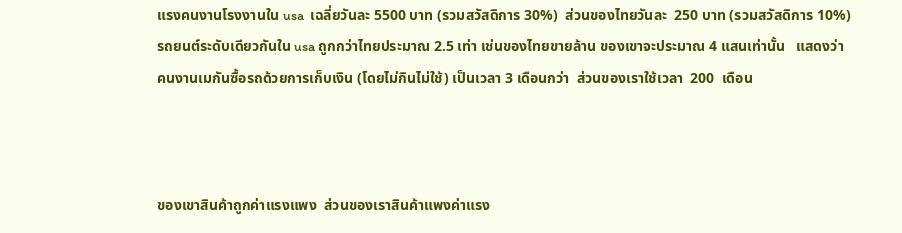แรงคนงานโรงงานใน usa  เฉลี่ยวันละ 5500 บาท (รวมสวัสดิการ 30%)  ส่วนของไทยวันละ  250 บาท (รวมสวัสดิการ 10%)   รถยนต์ระดับเดียวกันใน usa ถูกกว่าไทยประมาณ 2.5 เท่า เช่นของไทยขายล้าน ของเขาจะประมาณ 4 แสนเท่านั้น   แสดงว่าคนงานเมกันซื้อรถด้วยการเก็บเงิน (โดยไม่กินไม่ใช้) เป็นเวลา 3 เดือนกว่า  ส่วนของเราใช้เวลา  200  เดือน



ของเขาสินค้าถูกค่าแรงแพง  ส่วนของเราสินค้าแพงค่าแรง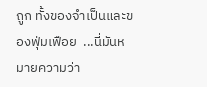ถูก ทั้งของจำเป็นและของฟุ่มเฟือย  ...นี่มันหมายความว่า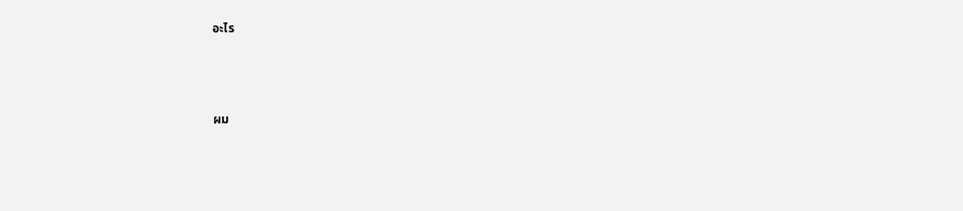อะไร



ผม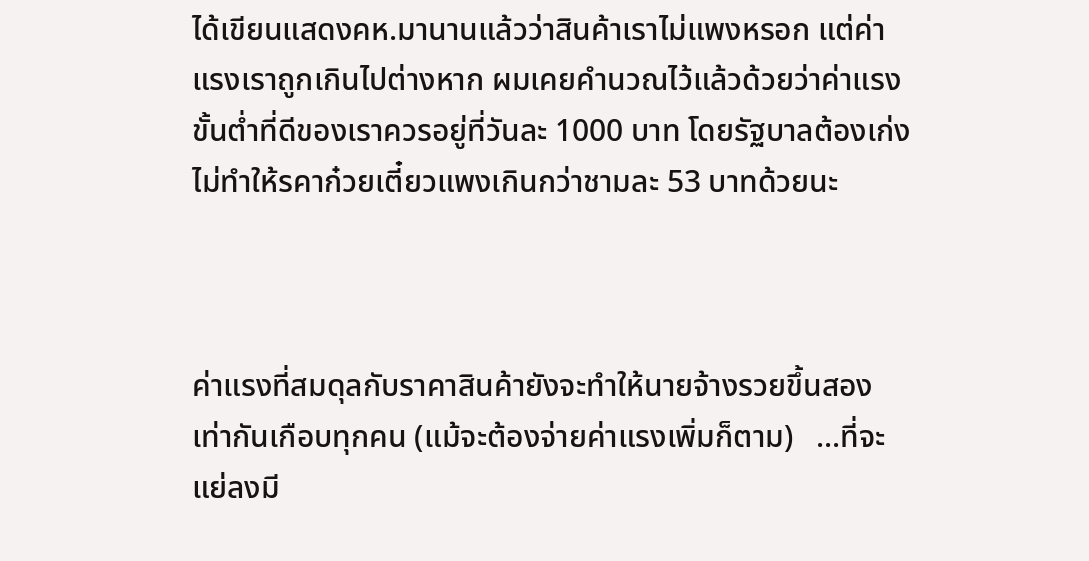ได้เขียนแสดงคห.มานานแล้วว่าสินค้าเราไม่แพงหรอก แต่ค่าแรงเราถูกเกินไปต่างหาก ผมเคยคำนวณไว้แล้วด้วยว่าค่าแรงขั้นต่ำที่ดีของเราควรอยู่ที่วันละ 1000 บาท โดยรัฐบาลต้องเก่งไม่ทำให้รคาก๋วยเตี๋ยวแพงเกินกว่าชามละ 53 บาทด้วยนะ



ค่าแรงที่สมดุลกับราคาสินค้ายังจะทำให้นายจ้างรวยขึ้นสองเท่ากันเกือบทุกคน (แม้จะต้องจ่ายค่าแรงเพิ่มก็ตาม)   ...ที่จะแย่ลงมี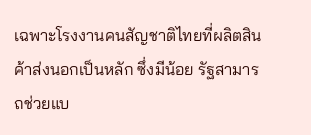เฉพาะโรงงานคนสัญชาติไทยที่ผลิตสินค้าส่งนอกเป็นหลัก ซึ่งมีน้อย รัฐสามารถช่วยแบ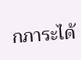กภาระได้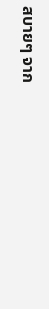สบายๆ จาก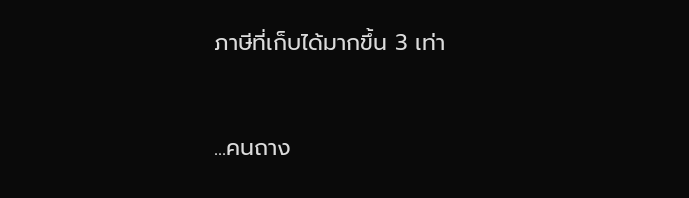ภาษีที่เก็บได้มากขึ้น 3 เท่า



...คนถาง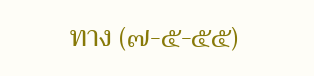ทาง (๗-๕-๕๕)